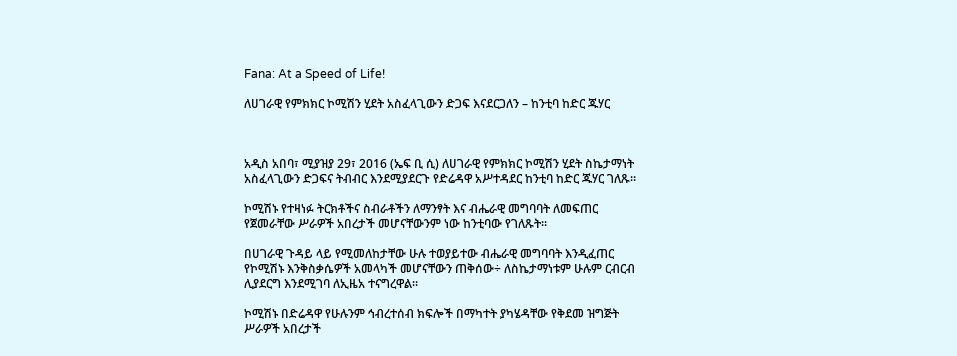Fana: At a Speed of Life!

ለሀገራዊ የምክክር ኮሚሽን ሂደት አስፈላጊውን ድጋፍ እናደርጋለን – ከንቲባ ከድር ጁሃር



አዲስ አበባ፣ ሚያዝያ 29፣ 2016 (ኤፍ ቢ ሲ) ለሀገራዊ የምክክር ኮሚሽን ሂደት ስኬታማነት አስፈላጊውን ድጋፍና ትብብር እንደሚያደርጉ የድሬዳዋ አሥተዳደር ከንቲባ ከድር ጁሃር ገለጹ።

ኮሚሽኑ የተዛነፉ ትርክቶችና ስብራቶችን ለማንፃት እና ብሔራዊ መግባባት ለመፍጠር የጀመራቸው ሥራዎች አበረታች መሆናቸውንም ነው ከንቲባው የገለጹት፡፡

በሀገራዊ ጉዳይ ላይ የሚመለከታቸው ሁሉ ተወያይተው ብሔራዊ መግባባት እንዲፈጠር የኮሚሽኑ እንቅስቃሴዎች አመላካች መሆናቸውን ጠቅሰው÷ ለስኬታማነቱም ሁሉም ርብርብ ሊያደርግ እንደሚገባ ለኢዜአ ተናግረዋል፡፡

ኮሚሽኑ በድሬዳዋ የሁሉንም ኅብረተሰብ ክፍሎች በማካተት ያካሄዳቸው የቅደመ ዝግጅት ሥራዎች አበረታች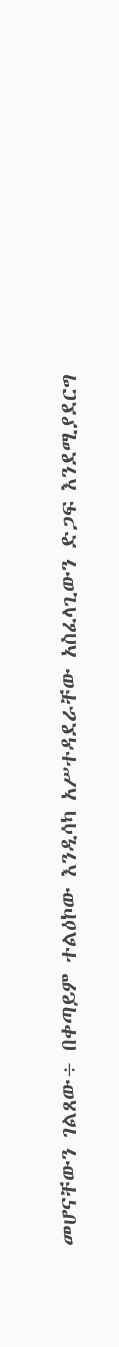መሆናቸውን ገልጸው÷ በቀጣይም ተልዕኮው እንዲሳካ አሥተዳደራቸው አስፈላጊውን ድጋፍ እንደሚያደርግ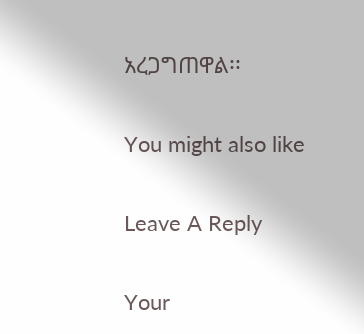አረጋግጠዋል፡፡

You might also like

Leave A Reply

Your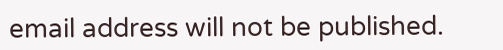email address will not be published.